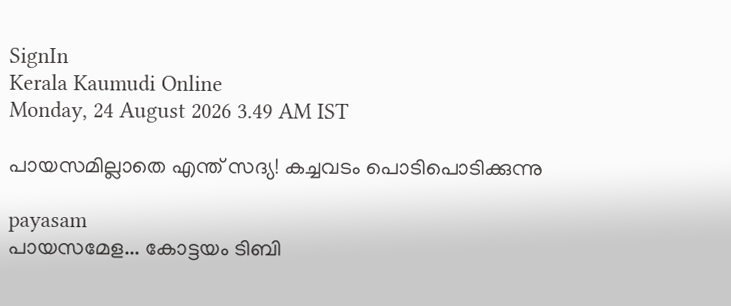SignIn
Kerala Kaumudi Online
Monday, 24 August 2026 3.49 AM IST

പായസമില്ലാതെ എന്ത് സദ്യ! കച്ചവടം പൊടിപൊടിക്കുന്നു

payasam
പായസമേള... കോട്ടയം ടിബി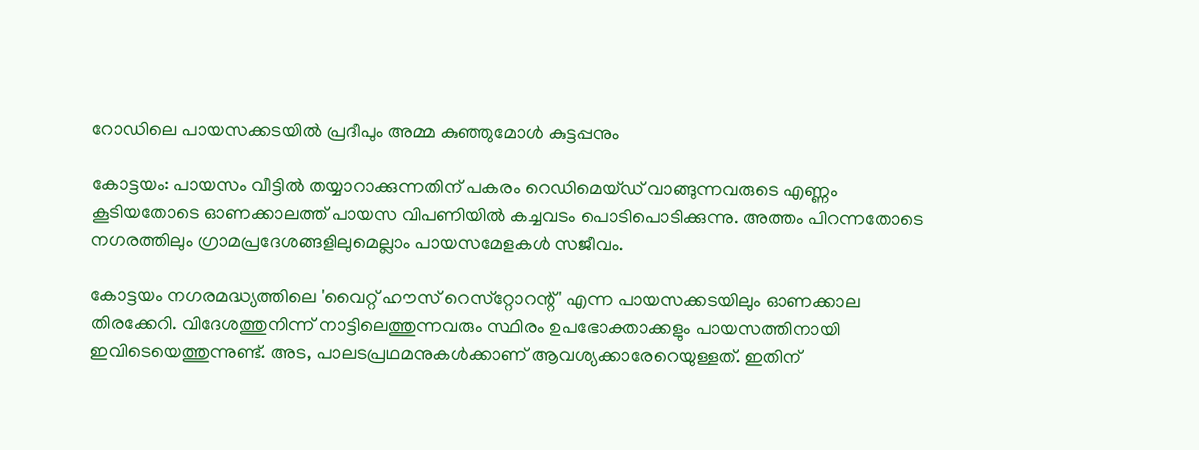റോഡിലെ പായസക്കടയിൽ പ്രദീപും അമ്മ കുഞ്ഞുമോൾ കുട്ടപ്പനും

കോട്ടയം: പായസം വീട്ടിൽ തയ്യാറാക്കുന്നതിന് പകരം റെഡിമെയ്ഡ് വാങ്ങുന്നവരുടെ എണ്ണം കൂടിയതോടെ ഓണക്കാലത്ത് പായസ വിപണിയിൽ കച്ചവടം പൊടിപൊടിക്കുന്നു. അത്തം പിറന്നതോടെ നഗരത്തിലും ഗ്രാമപ്രദേശങ്ങളിലുമെല്ലാം പായസമേളകൾ സജീവം.

കോട്ടയം നഗരമദ്ധ്യത്തിലെ 'വൈറ്റ് ഹൗസ് റെസ്‌റ്റോറന്റ്' എന്ന പായസക്കടയിലും ഓണക്കാല തിരക്കേറി. വിദേശത്തുനിന്ന് നാട്ടിലെത്തുന്നവരും സ്ഥിരം ഉപഭോക്താക്കളും പായസത്തിനായി ഇവിടെയെത്തുന്നുണ്ട്. അട, പാലടപ്രഥമനുകൾക്കാണ് ആവശ്യക്കാരേറെയുള്ളത്. ഇതിന്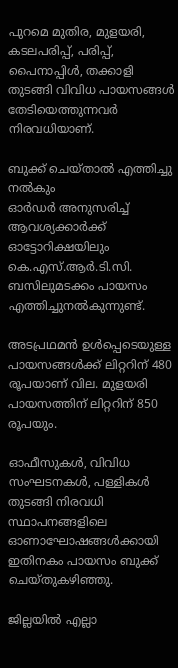പുറമെ മുതിര, മുളയരി, കടലപരിപ്പ്, പരിപ്പ്, പൈനാപ്പിൾ, തക്കാളി തുടങ്ങി വിവിധ പായസങ്ങൾ തേടിയെത്തുന്നവർ നിരവധിയാണ്.

ബുക്ക് ചെയ്താൽ എത്തിച്ചു നൽകും
ഓർഡർ അനുസരിച്ച് ആവശ്യക്കാർക്ക് ഓട്ടോറിക്ഷയിലും കെ.എസ്.ആർ.ടി.സി. ബസിലുമടക്കം പായസം എത്തിച്ചുനൽകുന്നുണ്ട്.

അടപ്രഥമൻ ഉൾപ്പെടെയുള്ള പായസങ്ങൾക്ക് ലിറ്ററിന് 480 രൂപയാണ് വില. മുളയരി പായസത്തിന് ലിറ്ററിന് 850 രൂപയും.

ഓഫീസുകൾ, വിവിധ സംഘടനകൾ, പള്ളികൾ തുടങ്ങി നിരവധി സ്ഥാപനങ്ങളിലെ ഓണാഘോഷങ്ങൾക്കായി ഇതിനകം പായസം ബുക്ക് ചെയ്തുകഴിഞ്ഞു.

ജില്ലയിൽ എല്ലാ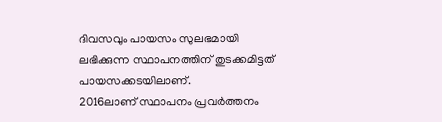ദിവസവും പായസം സുലഭമായി ലഭിക്കുന്ന സ്ഥാപനത്തിന് തുടക്കമിട്ടത് പായസക്കടയിലാണ്.
2016ലാണ് സ്ഥാപനം പ്രവർത്തനം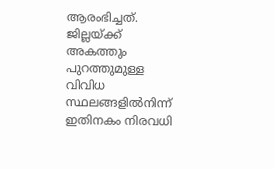ആരംഭിച്ചത്. ജില്ലയ്ക്ക് അകത്തും പുറത്തുമുള്ള വിവിധ സ്ഥലങ്ങളിൽനിന്ന് ഇതിനകം നിരവധി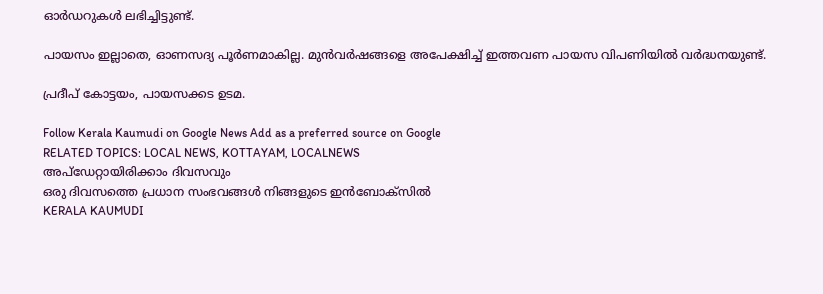ഓർഡറുകൾ ലഭിച്ചിട്ടുണ്ട്.

പായസം ഇല്ലാതെ, ഓണസദ്യ പൂർണമാകില്ല. മുൻവർഷങ്ങളെ അപേക്ഷിച്ച് ഇത്തവണ പായസ വിപണിയിൽ വർദ്ധനയുണ്ട്.

പ്രദീപ് കോട്ടയം, പായസക്കട ഉടമ.

Follow Kerala Kaumudi on Google News Add as a preferred source on Google
RELATED TOPICS: LOCAL NEWS, KOTTAYAM, LOCALNEWS
അപ്ഡേറ്റായിരിക്കാം ദിവസവും
ഒരു ദിവസത്തെ പ്രധാന സംഭവങ്ങൾ നിങ്ങളുടെ ഇൻബോക്സിൽ
KERALA KAUMUDI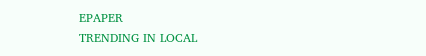EPAPER
TRENDING IN LOCAL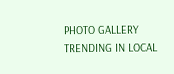PHOTO GALLERY
TRENDING IN LOCAL